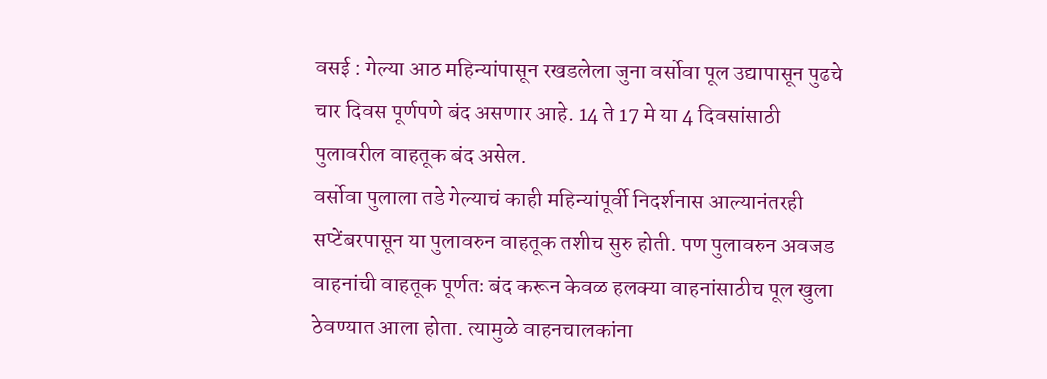वसई : गेल्या आठ महिन्यांपासून रखडलेला जुना वर्सोवा पूल उद्यापासून पुढचे चार दिवस पूर्णपणे बंद असणार आहे. 14 ते 17 मे या 4 दिवसांसाठी पुलावरील वाहतूक बंद असेल.
वर्सोवा पुलाला तडे गेल्याचं काही महिन्यांपूर्वी निदर्शनास आल्यानंतरही सप्टेंबरपासून या पुलावरुन वाहतूक तशीच सुरु होती. पण पुलावरुन अवजड वाहनांची वाहतूक पूर्णतः बंद करून केवळ हलक्या वाहनांसाठीच पूल खुला ठेवण्यात आला होता. त्यामुळे वाहनचालकांना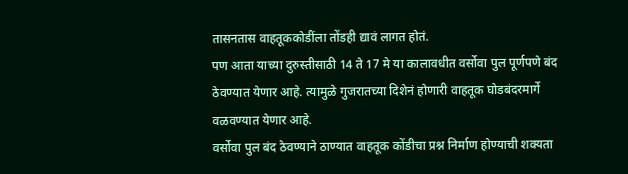तासनतास वाहतूककोडींला तोंडही द्यावं लागत होतं.
पण आता याच्या दुरुस्तीसाठी 14 ते 17 मे या कालावधीत वर्सोवा पुल पूर्णपणे बंद ठेवण्यात येणार आहे. त्यामुळे गुजरातच्या दिशेनं होणारी वाहतूक घोडबंदरमार्गे वळवण्यात येणार आहे.
वर्सोवा पुल बंद ठेवण्याने ठाण्यात वाहतूक कोंडीचा प्रश्न निर्माण होण्याची शक्यता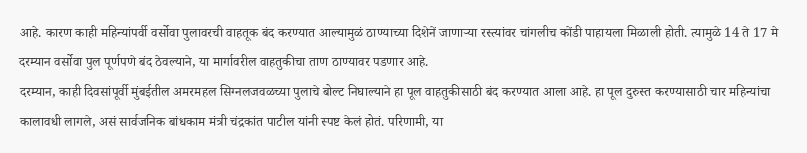आहे. कारण काही महिन्यांपर्वी वर्सोवा पुलावरची वाहतूक बंद करण्यात आल्यामुळं ठाण्याच्या दिशेनें जाणाऱ्या रस्त्यांवर चांगलीच कोंडी पाहायला मिळाली होती. त्यामुळे 14 ते 17 मे दरम्यान वर्सोवा पुल पूर्णपणे बंद ठेवल्याने, या मार्गावरील वाहतुकीचा ताण ठाण्यावर पडणार आहे.
दरम्यान, काही दिवसांपूर्वी मुंबईतील अमरमहल सिग्नलजवळच्या पुलाचे बोल्ट निघाल्याने हा पूल वाहतुकीसाठी बंद करण्यात आला आहे. हा पूल दुरुस्त करण्यासाठी चार महिन्यांचा कालावधी लागले, असं सार्वजनिक बांधकाम मंत्री चंद्रकांत पाटील यांनी स्पष्ट केलं होतं. परिणामी, या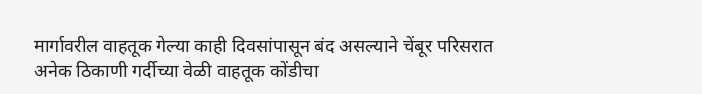मार्गावरील वाहतूक गेल्या काही दिवसांपासून बंद असल्याने चेंबूर परिसरात अनेक ठिकाणी गर्दीच्या वेळी वाहतूक कोंडीचा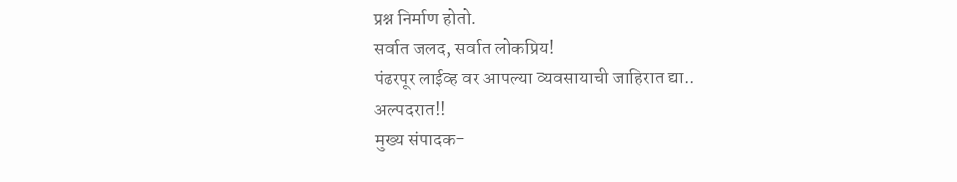प्रश्न निर्माण होतो.
सर्वात जलद, सर्वात लोकप्रिय!
पंढरपूर लाईव्ह वर आपल्या व्यवसायाची जाहिरात द्या..
अल्पदरात!!
मुख्य संपादक-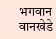भगवान वानखेडे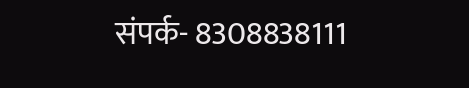संपर्क- 8308838111